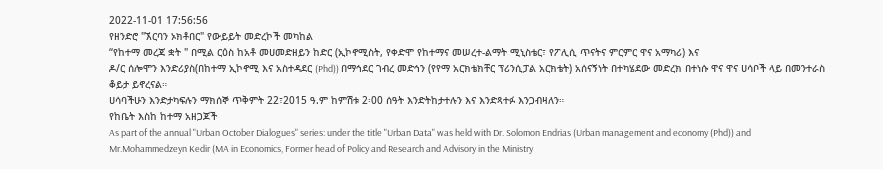2022-11-01 17:56:56
የዘንድሮ "ኧርባን ኦክቶበር" የውይይት መድረኮች መካከል
“የከተማ መረጃ ቋት " በሚል ርዕስ ከአቶ መሀመድዘይን ከድር (ኢኮኖሚስት, የቀድሞ የከተማና መሠረተ-ልማት ሚኒስቴር፣ የፖሊሲ ጥናትና ምርምር ዋና አማካሪ) እና
ዶ/ር ሰሎሞን እንድሪያስ(በከተማ ኢኮኖሚ እና አስተዳደር (Phd)) በማኅደር ገብረ መድኅን (የየማ አርክቴክቸር ፕሪንሲፓል አርክቴት) አሰናኝነት በተካሄደው መድረክ በተነሱ ዋና ዋና ሀሳቦች ላይ በመንተራስ ቆይታ ይኖረናል።
ሀሳባችሁን እንድታካፍሉን ማክሰኞ ጥቅምት 22፣2015 ዓ.ም ከምሽቱ 2፡00 ሰዓት እንድትከታተሉን እና እንድጻተፉ እንጋብዛለን።
የከቤት እስከ ከተማ አዘጋጆች
As part of the annual "Urban October Dialogues" series: under the title "Urban Data" was held with Dr. Solomon Endrias (Urban management and economy (Phd)) and Mr.Mohammedzeyn Kedir (MA in Economics, Former head of Policy and Research and Advisory in the Ministry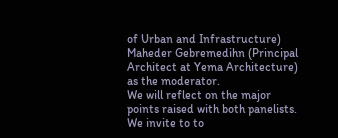of Urban and Infrastructure) Maheder Gebremedihn (Principal Architect at Yema Architecture) as the moderator.
We will reflect on the major points raised with both panelists.
We invite to to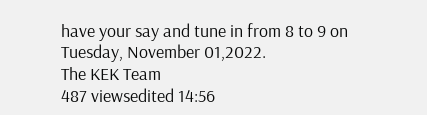have your say and tune in from 8 to 9 on Tuesday, November 01,2022.
The KEK Team
487 viewsedited 14:56